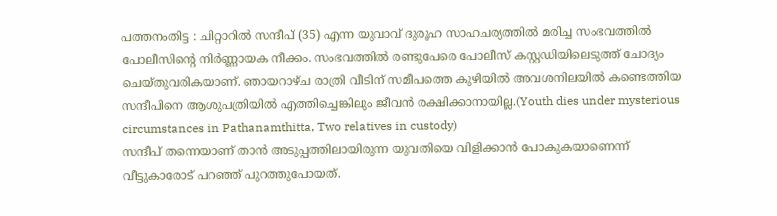പത്തനംതിട്ട : ചിറ്റാറിൽ സന്ദീപ് (35) എന്ന യുവാവ് ദുരൂഹ സാഹചര്യത്തിൽ മരിച്ച സംഭവത്തിൽ പോലീസിൻ്റെ നിർണ്ണായക നീക്കം. സംഭവത്തിൽ രണ്ടുപേരെ പോലീസ് കസ്റ്റഡിയിലെടുത്ത് ചോദ്യം ചെയ്തുവരികയാണ്. ഞായറാഴ്ച രാത്രി വീടിന് സമീപത്തെ കുഴിയിൽ അവശനിലയിൽ കണ്ടെത്തിയ സന്ദീപിനെ ആശുപത്രിയിൽ എത്തിച്ചെങ്കിലും ജീവൻ രക്ഷിക്കാനായില്ല.(Youth dies under mysterious circumstances in Pathanamthitta, Two relatives in custody)
സന്ദീപ് തന്നെയാണ് താൻ അടുപ്പത്തിലായിരുന്ന യുവതിയെ വിളിക്കാൻ പോകുകയാണെന്ന് വീട്ടുകാരോട് പറഞ്ഞ് പുറത്തുപോയത്.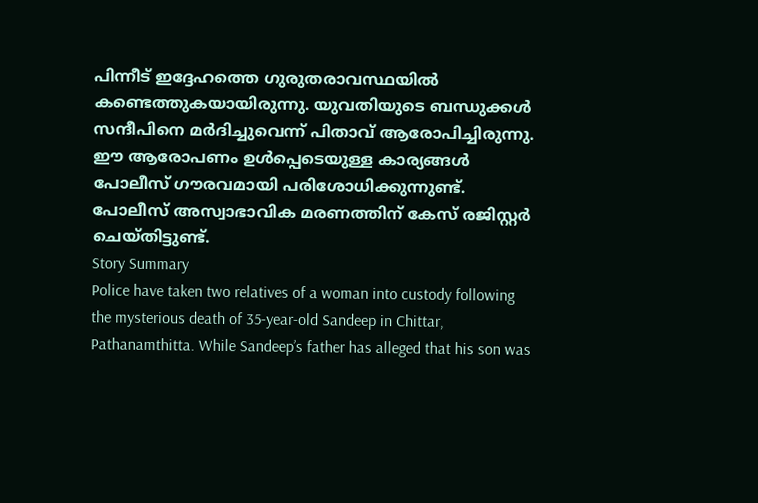പിന്നീട് ഇദ്ദേഹത്തെ ഗുരുതരാവസ്ഥയിൽ കണ്ടെത്തുകയായിരുന്നു. യുവതിയുടെ ബന്ധുക്കൾ സന്ദീപിനെ മർദിച്ചുവെന്ന് പിതാവ് ആരോപിച്ചിരുന്നു.
ഈ ആരോപണം ഉൾപ്പെടെയുള്ള കാര്യങ്ങൾ പോലീസ് ഗൗരവമായി പരിശോധിക്കുന്നുണ്ട്. പോലീസ് അസ്വാഭാവിക മരണത്തിന് കേസ് രജിസ്റ്റർ ചെയ്തിട്ടുണ്ട്.
Story Summary
Police have taken two relatives of a woman into custody following the mysterious death of 35-year-old Sandeep in Chittar, Pathanamthitta. While Sandeep’s father has alleged that his son was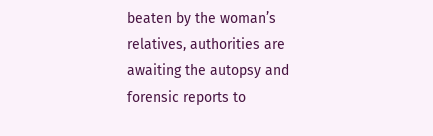beaten by the woman’s relatives, authorities are awaiting the autopsy and forensic reports to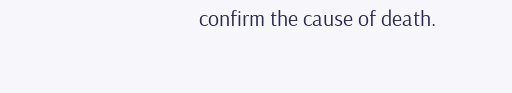confirm the cause of death.